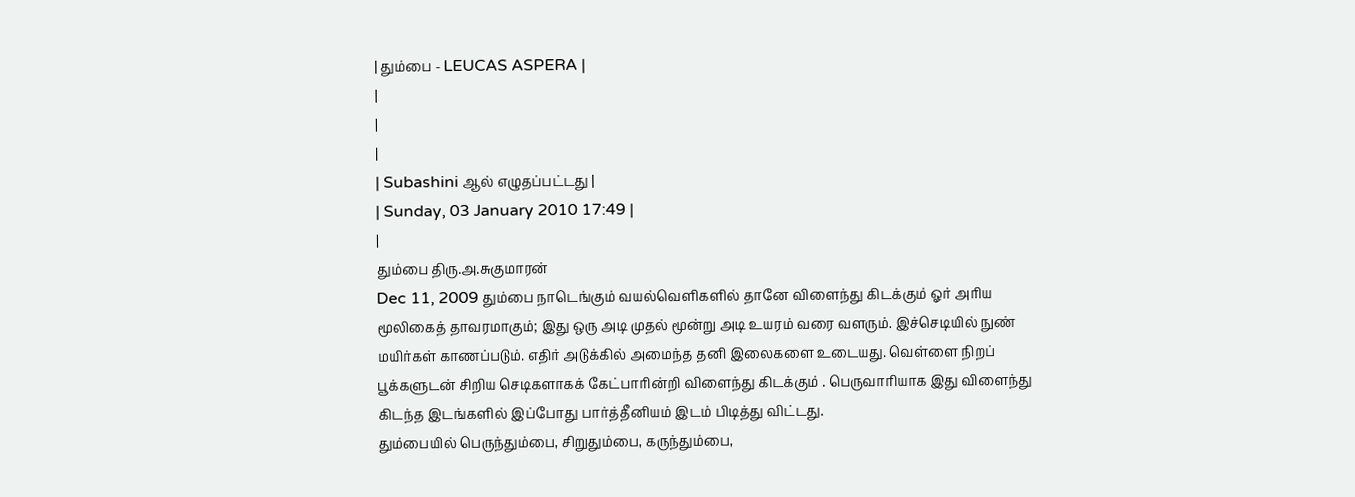| தும்பை - LEUCAS ASPERA |
|
|
|
| Subashini ஆல் எழுதப்பட்டது |
| Sunday, 03 January 2010 17:49 |
|
தும்பை திரு.அ.சுகுமாரன்
Dec 11, 2009 தும்பை நாடெங்கும் வயல்வெளிகளில் தானே விளைந்து கிடக்கும் ஓர் அரிய மூலிகைத் தாவரமாகும்; இது ஒரு அடி முதல் மூன்று அடி உயரம் வரை வளரும். இச்செடியில் நுண் மயிர்கள் காணப்படும். எதிர் அடுக்கில் அமைந்த தனி இலைகளை உடையது. வெள்ளை நிறப் பூக்களுடன் சிறிய செடிகளாகக் கேட்பாரின்றி விளைந்து கிடக்கும் . பெருவாரியாக இது விளைந்து கிடந்த இடங்களில் இப்போது பார்த்தீனியம் இடம் பிடித்து விட்டது.
தும்பையில் பெருந்தும்பை, சிறுதும்பை, கருந்தும்பை,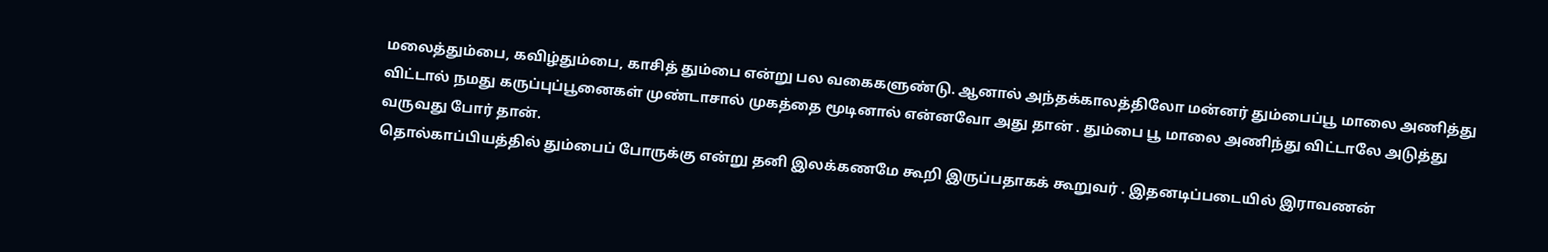மலைத்தும்பை, கவிழ்தும்பை, காசித் தும்பை என்று பல வகைகளுண்டு. ஆனால் அந்தக்காலத்திலோ மன்னர் தும்பைப்பூ மாலை அணித்து விட்டால் நமது கருப்புப்பூனைகள் முண்டாசால் முகத்தை மூடினால் என்னவோ அது தான் . தும்பை பூ மாலை அணிந்து விட்டாலே அடுத்து வருவது போர் தான்.
தொல்காப்பியத்தில் தும்பைப் போருக்கு என்று தனி இலக்கணமே கூறி இருப்பதாகக் கூறுவர் . இதனடிப்படையில் இராவணன்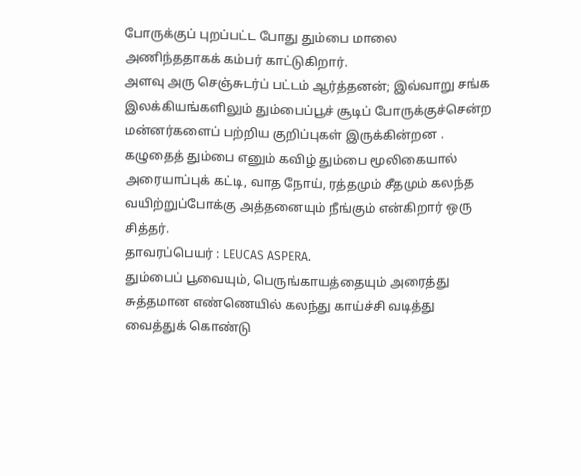போருக்குப் புறப்பட்ட போது தும்பை மாலை அணிந்ததாகக் கம்பர் காட்டுகிறார்.
அளவு அரு செஞ்சுடர்ப் பட்டம் ஆர்த்தனன்; இவ்வாறு சங்க இலக்கியங்களிலும் தும்பைப்பூச் சூடிப் போருக்குச்சென்ற மன்னர்களைப் பற்றிய குறிப்புகள் இருக்கின்றன .
கழுதைத் தும்பை எனும் கவிழ் தும்பை மூலிகையால் அரையாப்புக் கட்டி, வாத நோய், ரத்தமும் சீதமும் கலந்த வயிற்றுப்போக்கு அத்தனையும் நீங்கும் என்கிறார் ஒரு சித்தர்.
தாவரப்பெயர் : LEUCAS ASPERA.
தும்பைப் பூவையும், பெருங்காயத்தையும் அரைத்து சுத்தமான எண்ணெயில் கலந்து காய்ச்சி வடித்து வைத்துக் கொண்டு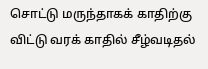சொட்டு மருந்தாகக் காதிற்கு விட்டு வரக் காதில் சீழ்வடிதல்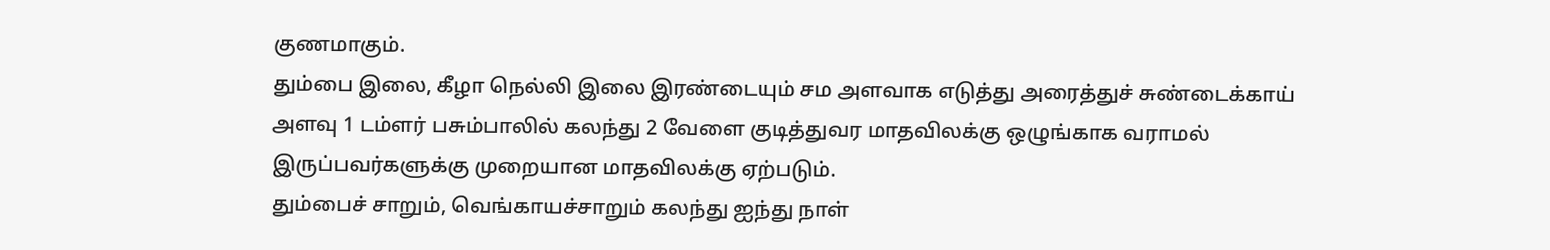குணமாகும்.
தும்பை இலை, கீழா நெல்லி இலை இரண்டையும் சம அளவாக எடுத்து அரைத்துச் சுண்டைக்காய் அளவு 1 டம்ளர் பசும்பாலில் கலந்து 2 வேளை குடித்துவர மாதவிலக்கு ஒழுங்காக வராமல் இருப்பவர்களுக்கு முறையான மாதவிலக்கு ஏற்படும்.
தும்பைச் சாறும், வெங்காயச்சாறும் கலந்து ஐந்து நாள்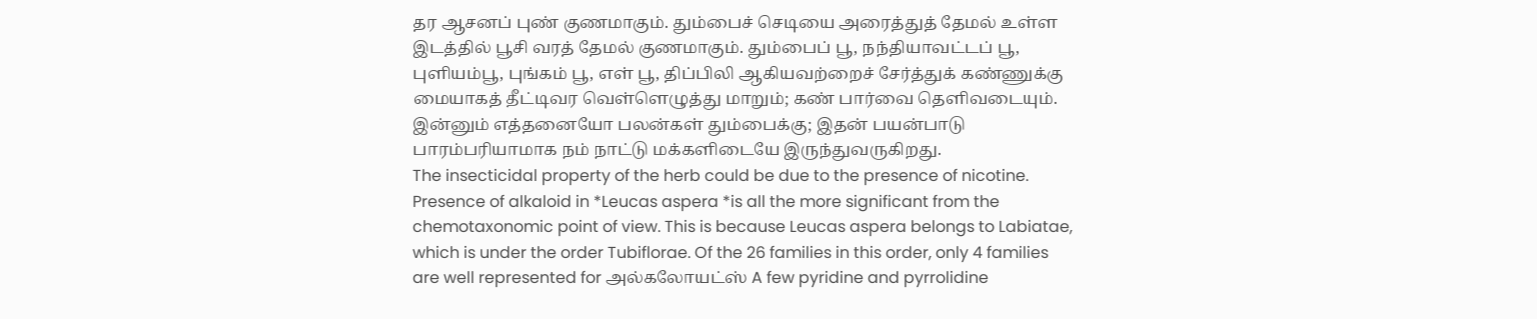தர ஆசனப் புண் குணமாகும். தும்பைச் செடியை அரைத்துத் தேமல் உள்ள இடத்தில் பூசி வரத் தேமல் குணமாகும். தும்பைப் பூ, நந்தியாவட்டப் பூ, புளியம்பூ, புங்கம் பூ, எள் பூ, திப்பிலி ஆகியவற்றைச் சேர்த்துக் கண்ணுக்கு மையாகத் தீட்டிவர வெள்ளெழுத்து மாறும்; கண் பார்வை தெளிவடையும். இன்னும் எத்தனையோ பலன்கள் தும்பைக்கு; இதன் பயன்பாடு பாரம்பரியாமாக நம் நாட்டு மக்களிடையே இருந்துவருகிறது.
The insecticidal property of the herb could be due to the presence of nicotine. Presence of alkaloid in *Leucas aspera *is all the more significant from the chemotaxonomic point of view. This is because Leucas aspera belongs to Labiatae, which is under the order Tubiflorae. Of the 26 families in this order, only 4 families are well represented for அல்கலோயட்ஸ் A few pyridine and pyrrolidine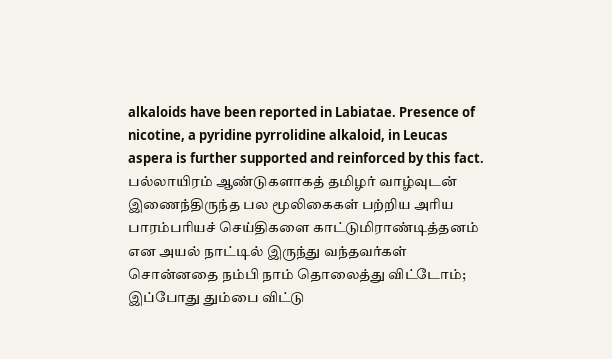alkaloids have been reported in Labiatae. Presence of nicotine, a pyridine pyrrolidine alkaloid, in Leucas aspera is further supported and reinforced by this fact.
பல்லாயிரம் ஆண்டுகளாகத் தமிழர் வாழ்வுடன் இணைந்திருந்த பல மூலிகைகள் பற்றிய அரிய பாரம்பரியச் செய்திகளை காட்டுமிராண்டித்தனம் என அயல் நாட்டில் இருந்து வந்தவர்கள் சொன்னதை நம்பி நாம் தொலைத்து விட்டோம்; இப்போது தும்பை விட்டு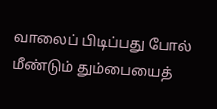வாலைப் பிடிப்பது போல் மீண்டும் தும்பையைத்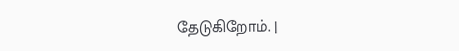தேடுகிறோம். |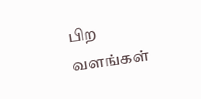பிற வளங்கள்